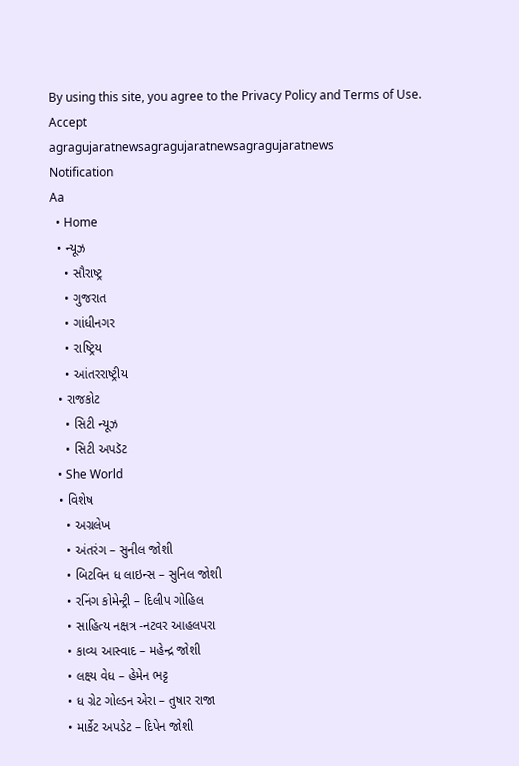By using this site, you agree to the Privacy Policy and Terms of Use.
Accept
agragujaratnewsagragujaratnewsagragujaratnews
Notification
Aa
  • Home
  • ન્યૂઝ
    • સૌરાષ્ટ્ર
    • ગુજરાત
    • ગાંધીનગર
    • રાષ્ટ્રિય
    • આંતરરાષ્ટ્રીય
  • રાજકોટ
    • સિટી ન્યૂઝ
    • સિટી અપડૅટ
  • She World
  • વિશેષ
    • અગ્રલેખ
    • અંતરંગ – સુનીલ જોશી
    • બિટવિન ધ લાઇન્સ – સુનિલ જોશી
    • રનિંગ કોમેન્ટ્રી – દિલીપ ગોહિલ
    • સાહિત્ય નક્ષત્ર -નટવર આહલપરા
    • કાવ્ય આસ્વાદ – મહેન્દ્ર જોશી
    • લક્ષ્ય વેધ – હેમેન ભટ્ટ
    • ધ ગ્રેટ ગોલ્ડન એરા – તુષાર રાજા
    • માર્કેટ અપડેટ – દિપેન જોશી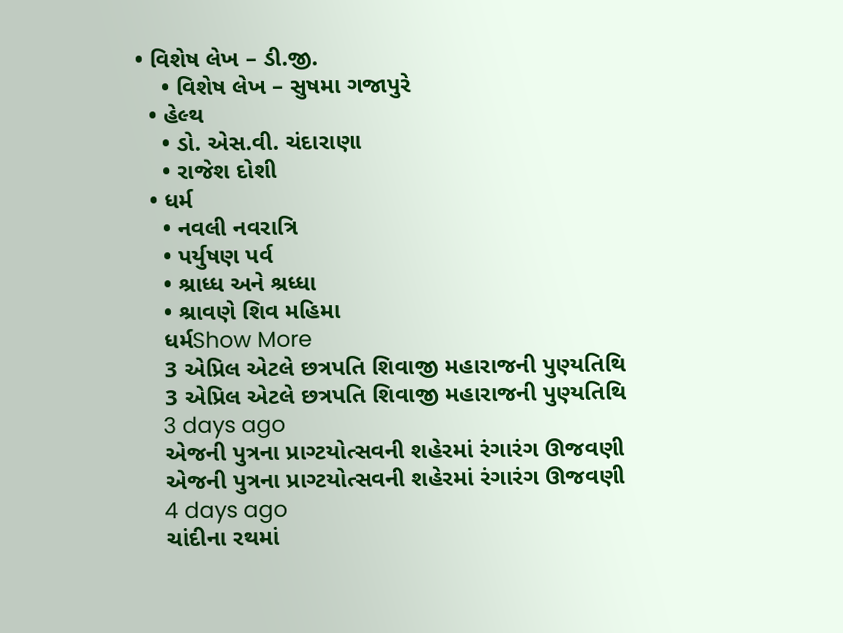• વિશેષ લેખ – ડી.જી.
    • વિશેષ લેખ – સુષમા ગજાપુરે
  • હેલ્થ
    • ડો. એસ.વી. ચંદારાણા
    • રાજેશ દોશી
  • ધર્મ
    • નવલી નવરાત્રિ
    • પર્યુષણ પર્વ
    • શ્રાધ્ધ અને શ્રધ્ધા
    • શ્રાવણે શિવ મહિમા
    ધર્મShow More
    3 એપ્રિલ એટલે છત્રપતિ શિવાજી મહારાજની પુણ્યતિથિ
    3 એપ્રિલ એટલે છત્રપતિ શિવાજી મહારાજની પુણ્યતિથિ
    3 days ago
    એજની પુત્રના પ્રાગ્ટયોત્સવની શહેરમાં રંગારંગ ઊજવણી
    એજની પુત્રના પ્રાગ્ટયોત્સવની શહેરમાં રંગારંગ ઊજવણી
    4 days ago
    ચાંદીના રથમાં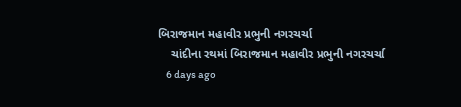બિરાજમાન મહાવીર પ્રભુની નગરચર્ચા
    ચાંદીના રથમાં બિરાજમાન મહાવીર પ્રભુની નગરચર્ચા
    6 days ago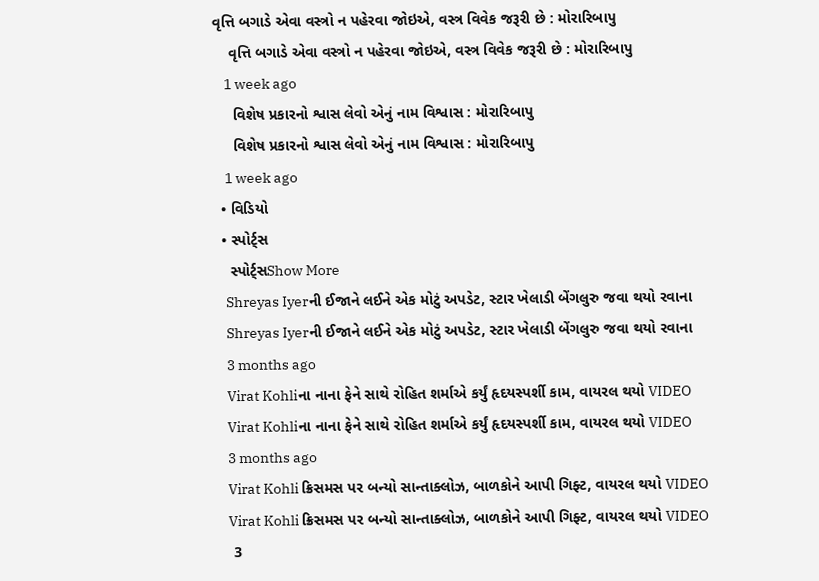વૃત્તિ બગાડે એવા વસ્ત્રો ન પહેરવા જોઇએ, વસ્ત્ર વિવેક જરૂરી છે : મોરારિબાપુ
    વૃત્તિ બગાડે એવા વસ્ત્રો ન પહેરવા જોઇએ, વસ્ત્ર વિવેક જરૂરી છે : મોરારિબાપુ
    1 week ago
     વિશેષ પ્રકારનો શ્વાસ લેવો એનું નામ વિશ્વાસ : મોરારિબાપુ
     વિશેષ પ્રકારનો શ્વાસ લેવો એનું નામ વિશ્વાસ : મોરારિબાપુ
    1 week ago
  • વિડિયો
  • સ્પોર્ટ્સ
    સ્પોર્ટ્સShow More
    Shreyas Iyerની ઈજાને લઈને એક મોટું અપડેટ, સ્ટાર ખેલાડી બેંગલુરુ જવા થયો રવાના
    Shreyas Iyerની ઈજાને લઈને એક મોટું અપડેટ, સ્ટાર ખેલાડી બેંગલુરુ જવા થયો રવાના
    3 months ago
    Virat Kohliના નાના ફેને સાથે રોહિત શર્માએ કર્યું હૃદયસ્પર્શી કામ, વાયરલ થયો VIDEO
    Virat Kohliના નાના ફેને સાથે રોહિત શર્માએ કર્યું હૃદયસ્પર્શી કામ, વાયરલ થયો VIDEO
    3 months ago
    Virat Kohli ક્રિસમસ પર બન્યો સાન્તાક્લોઝ, બાળકોને આપી ગિફ્ટ, વાયરલ થયો VIDEO
    Virat Kohli ક્રિસમસ પર બન્યો સાન્તાક્લોઝ, બાળકોને આપી ગિફ્ટ, વાયરલ થયો VIDEO
    3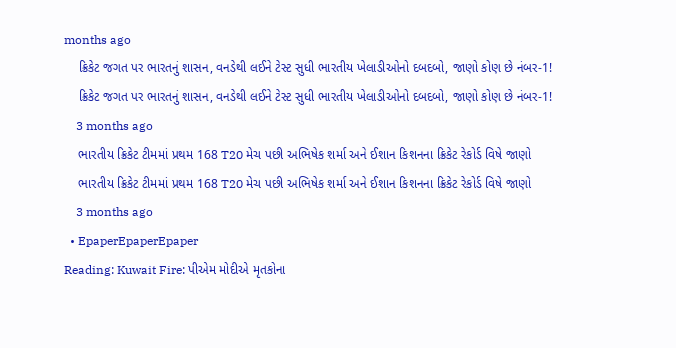months ago
    ક્રિકેટ જગત પર ભારતનું શાસન, વનડેથી લઈને ટેસ્ટ સુધી ભારતીય ખેલાડીઓનો દબદબો, જાણો કોણ છે નંબર-1!
    ક્રિકેટ જગત પર ભારતનું શાસન, વનડેથી લઈને ટેસ્ટ સુધી ભારતીય ખેલાડીઓનો દબદબો, જાણો કોણ છે નંબર-1!
    3 months ago
    ભારતીય ક્રિકેટ ટીમમાં પ્રથમ 168 T20 મેચ પછી અભિષેક શર્મા અને ઈશાન કિશનના ક્રિકેટ રેકોર્ડ વિષે જાણો
    ભારતીય ક્રિકેટ ટીમમાં પ્રથમ 168 T20 મેચ પછી અભિષેક શર્મા અને ઈશાન કિશનના ક્રિકેટ રેકોર્ડ વિષે જાણો
    3 months ago
  • EpaperEpaperEpaper
Reading: Kuwait Fire: પીએમ મોદીએ મૃતકોના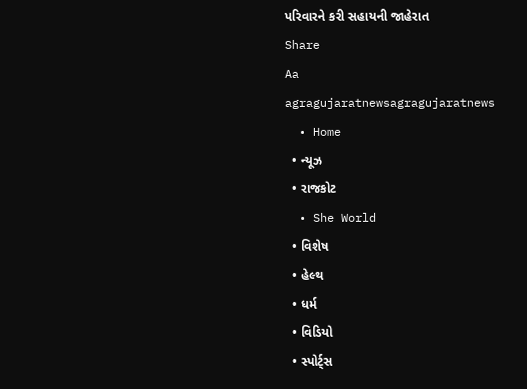પરિવારને કરી સહાયની જાહેરાત
Share
Aa
agragujaratnewsagragujaratnews
  • Home
  • ન્યૂઝ
  • રાજકોટ
  • She World
  • વિશેષ
  • હેલ્થ
  • ધર્મ
  • વિડિયો
  • સ્પોર્ટ્સ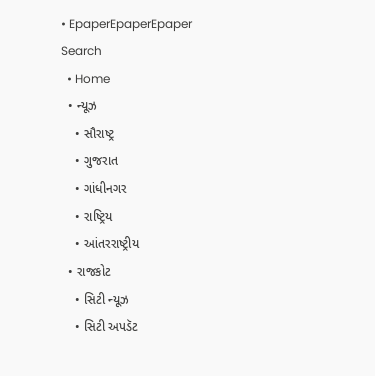• EpaperEpaperEpaper
Search
  • Home
  • ન્યૂઝ
    • સૌરાષ્ટ્ર
    • ગુજરાત
    • ગાંધીનગર
    • રાષ્ટ્રિય
    • આંતરરાષ્ટ્રીય
  • રાજકોટ
    • સિટી ન્યૂઝ
    • સિટી અપડૅટ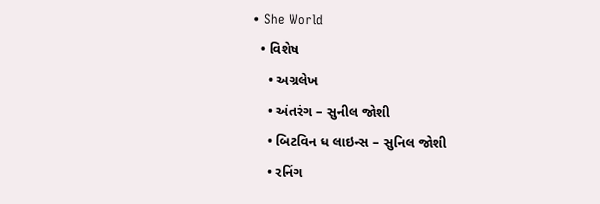• She World
  • વિશેષ
    • અગ્રલેખ
    • અંતરંગ – સુનીલ જોશી
    • બિટવિન ધ લાઇન્સ – સુનિલ જોશી
    • રનિંગ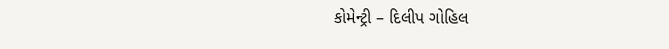કોમેન્ટ્રી – દિલીપ ગોહિલ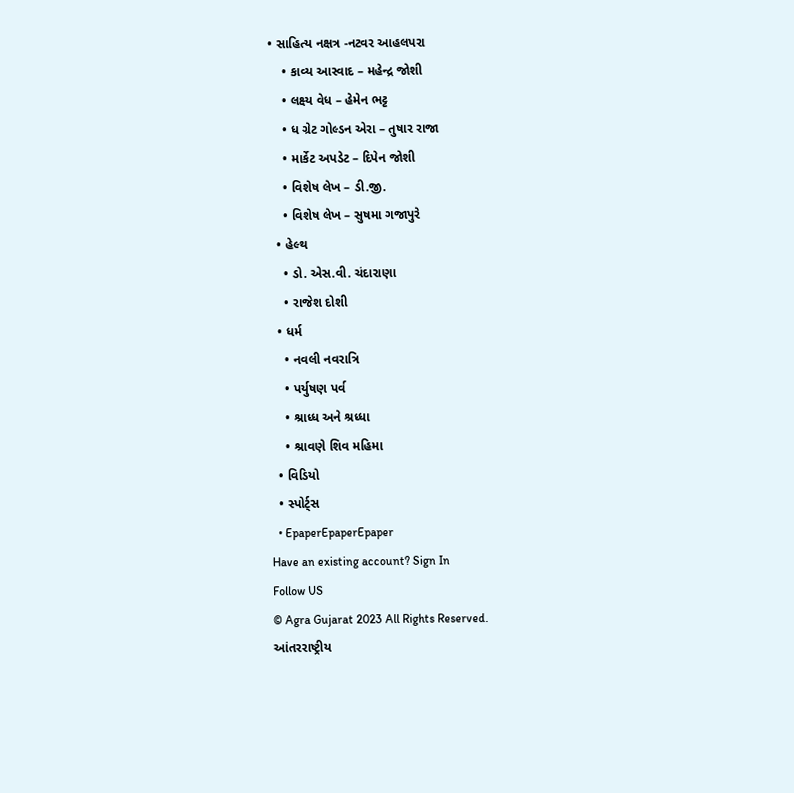• સાહિત્ય નક્ષત્ર -નટવર આહલપરા
    • કાવ્ય આસ્વાદ – મહેન્દ્ર જોશી
    • લક્ષ્ય વેધ – હેમેન ભટ્ટ
    • ધ ગ્રેટ ગોલ્ડન એરા – તુષાર રાજા
    • માર્કેટ અપડેટ – દિપેન જોશી
    • વિશેષ લેખ – ડી.જી.
    • વિશેષ લેખ – સુષમા ગજાપુરે
  • હેલ્થ
    • ડો. એસ.વી. ચંદારાણા
    • રાજેશ દોશી
  • ધર્મ
    • નવલી નવરાત્રિ
    • પર્યુષણ પર્વ
    • શ્રાધ્ધ અને શ્રધ્ધા
    • શ્રાવણે શિવ મહિમા
  • વિડિયો
  • સ્પોર્ટ્સ
  • EpaperEpaperEpaper
Have an existing account? Sign In
Follow US
© Agra Gujarat 2023 All Rights Reserved.
આંતરરાષ્ટ્રીય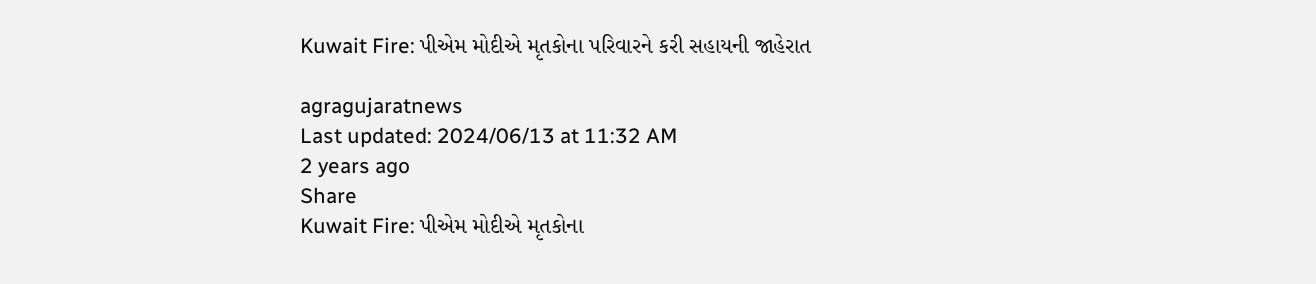Kuwait Fire: પીએમ મોદીએ મૃતકોના પરિવારને કરી સહાયની જાહેરાત

agragujaratnews
Last updated: 2024/06/13 at 11:32 AM
2 years ago
Share
Kuwait Fire: પીએમ મોદીએ મૃતકોના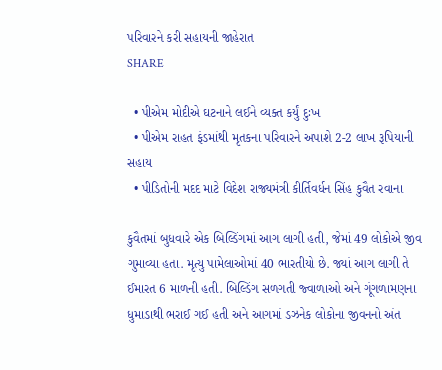પરિવારને કરી સહાયની જાહેરાત
SHARE

  • પીએમ મોદીએ ઘટનાને લઈને વ્યક્ત કર્યું દુઃખ
  • પીએમ રાહત ફંડમાંથી મૃતકના પરિવારને અપાશે 2-2 લાખ રૂપિયાની સહાય
  • પીડિતોની મદદ માટે વિદેશ રાજ્યમંત્રી કીર્તિવર્ધન સિંહ કુવૈત રવાના

કુવૈતમાં બુધવારે એક બિલ્ડિંગમાં આગ લાગી હતી, જેમાં 49 લોકોએ જીવ ગુમાવ્યા હતા. મૃત્યુ પામેલાઓમાં 40 ભારતીયો છે. જ્યાં આગ લાગી તે ઈમારત 6 માળની હતી. બિલ્ડિંગ સળગતી જ્વાળાઓ અને ગૂંગળામણના ધુમાડાથી ભરાઈ ગઈ હતી અને આગમાં ડઝનેક લોકોના જીવનનો અંત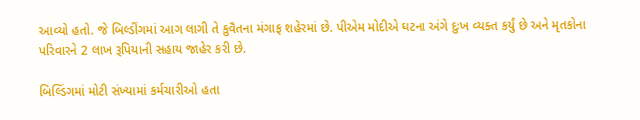આવ્યો હતો. જે બિલ્ડીંગમાં આગ લાગી તે કુવૈતના મંગાફ શહેરમાં છે. પીએમ મોદીએ ઘટના અંગે દુઃખ વ્યક્ત કર્યું છે અને મૃતકોના પરિવારને 2 લાખ રૂપિયાની સહાય જાહેર કરી છે.

બિલ્ડિંગમાં મોટી સંખ્યામાં કર્મચારીઓ હતા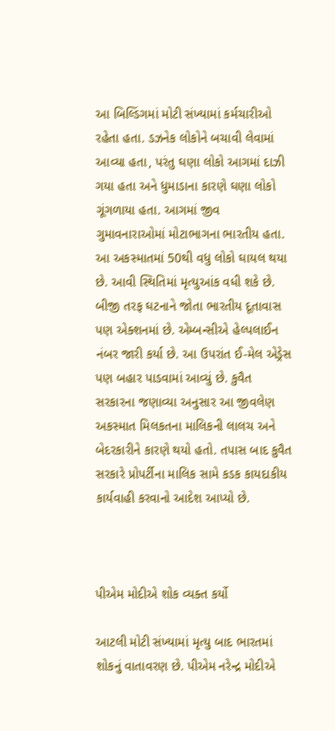આ બિલ્ડિંગમાં મોટી સંખ્યામાં કર્મચારીઓ રહેતા હતા. ડઝનેક લોકોને બચાવી લેવામાં આવ્યા હતા, પરંતુ ઘણા લોકો આગમાં દાઝી ગયા હતા અને ધુમાડાના કારણે ઘણા લોકો ગૂંગળાયા હતા. આગમાં જીવ ગુમાવનારાઓમાં મોટાભાગના ભારતીય હતા. આ અકસ્માતમાં 50થી વધુ લોકો ઘાયલ થયા છે. આવી સ્થિતિમાં મૃત્યુઆંક વધી શકે છે. બીજી તરફ ઘટનાને જોતા ભારતીય દૂતાવાસ પણ એક્શનમાં છે. એમ્બન્સીએ હેલ્પલાઈન નંબર જારી કર્યા છે. આ ઉપરાંત ઈ-મેલ એડ્રેસ પણ બહાર પાડવામાં આવ્યું છે. કુવૈત સરકારના જણાવ્યા અનુસાર આ જીવલેણ અકસ્માત મિલકતના માલિકની લાલચ અને બેદરકારીને કારણે થયો હતો. તપાસ બાદ કુવૈત સરકારે પ્રોપર્ટીના માલિક સામે કડક કાયદાકીય કાર્યવાહી કરવાનો આદેશ આપ્યો છે.



પીએમ મોદીએ શોક વ્યક્ત કર્યો

આટલી મોટી સંખ્યામાં મૃત્યુ બાદ ભારતમાં શોકનું વાતાવરણ છે. પીએમ નરેન્દ્ર મોદીએ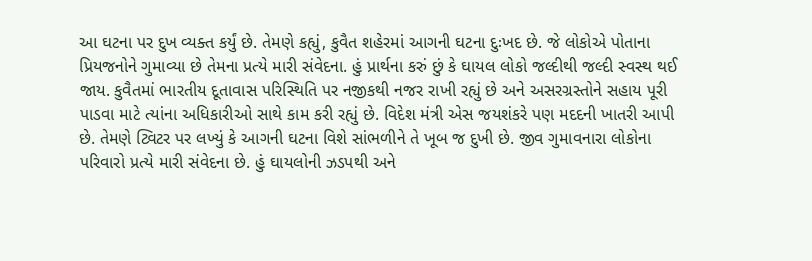આ ઘટના પર દુખ વ્યક્ત કર્યું છે. તેમણે કહ્યું, કુવૈત શહેરમાં આગની ઘટના દુઃખદ છે. જે લોકોએ પોતાના પ્રિયજનોને ગુમાવ્યા છે તેમના પ્રત્યે મારી સંવેદના. હું પ્રાર્થના કરું છું કે ઘાયલ લોકો જલ્દીથી જલ્દી સ્વસ્થ થઈ જાય. કુવૈતમાં ભારતીય દૂતાવાસ પરિસ્થિતિ પર નજીકથી નજર રાખી રહ્યું છે અને અસરગ્રસ્તોને સહાય પૂરી પાડવા માટે ત્યાંના અધિકારીઓ સાથે કામ કરી રહ્યું છે. વિદેશ મંત્રી એસ જયશંકરે પણ મદદની ખાતરી આપી છે. તેમણે ટ્વિટર પર લખ્યું કે આગની ઘટના વિશે સાંભળીને તે ખૂબ જ દુખી છે. જીવ ગુમાવનારા લોકોના પરિવારો પ્રત્યે મારી સંવેદના છે. હું ઘાયલોની ઝડપથી અને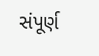સંપૂર્ણ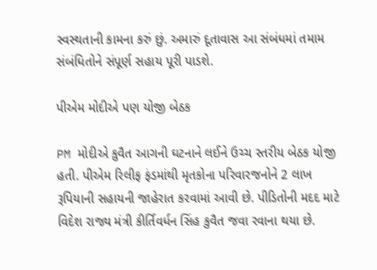સ્વસ્થતાની કામના કરું છું. અમારું દૂતાવાસ આ સંબંધમાં તમામ સંબંધિતોને સંપૂર્ણ સહાય પૂરી પાડશે.

પીએમ મોદીએ પણ યોજી બેઠક

PM મોદીએ કુવૈત આગની ઘટનાને લઈને ઉચ્ચ સ્તરીય બેઠક યોજી હતી. પીએમ રિલીફ ફંડમાંથી મૃતકોના પરિવારજનોને 2 લાખ રૂપિયાની સહાયની જાહેરાત કરવામાં આવી છે. પીડિતોની મદદ માટે વિદેશ રાજ્ય મંત્રી કીર્તિવર્ધન સિંહ કુવૈત જવા રવાના થયા છે.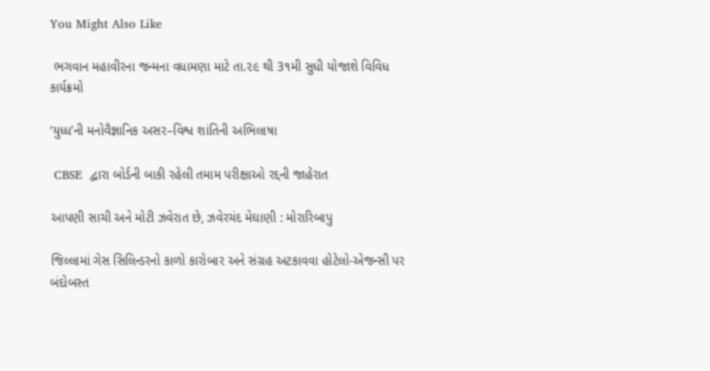You Might Also Like

 ભગવાન મહાવીરના જન્મના વધામણા માટે તા.૨૯ થી 3૧મી સુધી યોજાશે વિવિધ કાર્યક્રમો

‘યુધ્ધ’ની મનોવૈજ્ઞાનિક અસર–વિશ્વ શાંતિની અભિલાષા

 CBSE  દ્વારા બોર્ડની બાકી રહેલી તમામ પરીક્ષાઓ રદ્દની જાહેરાત

આપણી સાચી અને મોટી ઝવેરાત છે, ઝવેરચંદ મેઘાણી : મોરારિબાપુ

જિલ્લામાં ગેસ સિલિન્ડરનો કાળો કારોબાર અને સંગ્રહ અટકાવવા હોટેલો-એજન્સી પર બંદોબસ્ત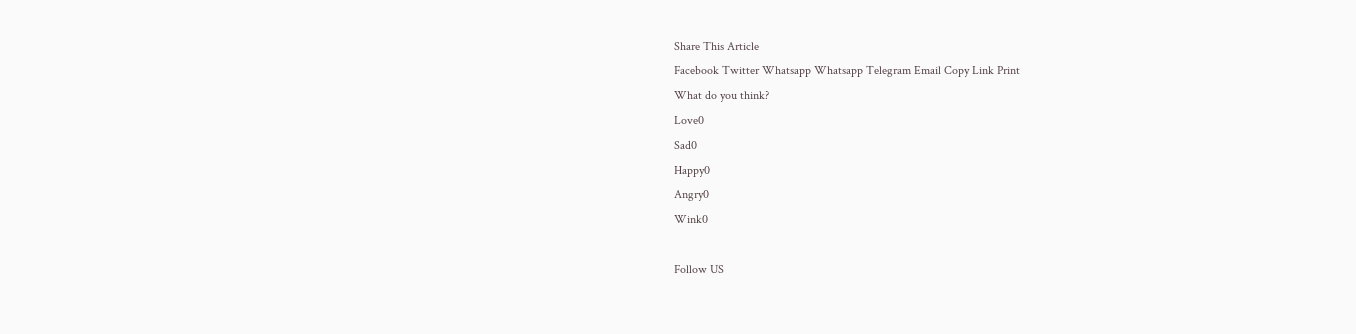Share This Article
Facebook Twitter Whatsapp Whatsapp Telegram Email Copy Link Print
What do you think?
Love0
Sad0
Happy0
Angry0
Wink0

Follow US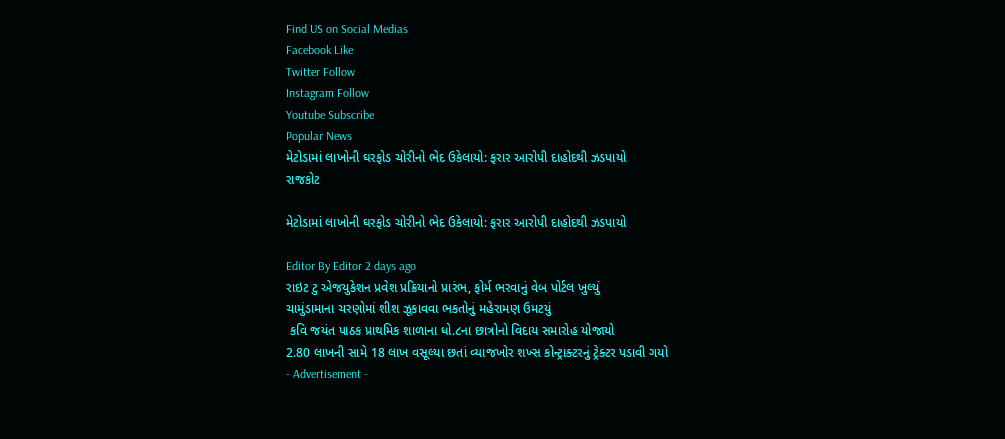Find US on Social Medias
Facebook Like
Twitter Follow
Instagram Follow
Youtube Subscribe
Popular News
મેટોડામાં લાખોની ઘરફોડ ચોરીનો ભેદ ઉકેલાયો: ફરાર આરોપી દાહોદથી ઝડપાયો
રાજકોટ

મેટોડામાં લાખોની ઘરફોડ ચોરીનો ભેદ ઉકેલાયો: ફરાર આરોપી દાહોદથી ઝડપાયો

Editor By Editor 2 days ago
રાઇટ ટુ એજયુકેશન પ્રવેશ પ્રક્રિયાનો પ્રારંભ, ફોર્મ ભરવાનું વેબ પોર્ટલ ખુલ્યું
ચામુંડામાના ચરણોમાં શીશ ઝૂકાવવા ભકતોનું મહેરામણ ઉમટયું
 કવિ જયંત પાઠક પ્રાથમિક શાળાના ધો.૮ના છાત્રોનો વિદાય સમારોહ યોજાયો
2.80 લાખની સામે 18 લાખ વસૂલ્યા છતાં વ્યાજખોર શખ્સ કોન્ટ્રાક્ટરનું ટ્રેક્ટર પડાવી ગયો
- Advertisement -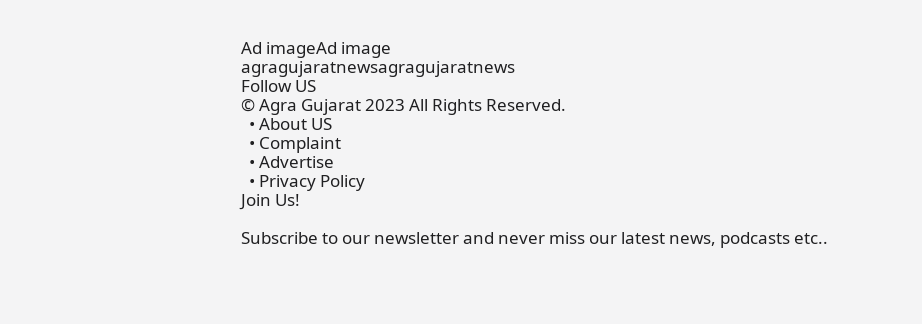Ad imageAd image
agragujaratnewsagragujaratnews
Follow US
© Agra Gujarat 2023 All Rights Reserved.
  • About US
  • Complaint
  • Advertise
  • Privacy Policy
Join Us!

Subscribe to our newsletter and never miss our latest news, podcasts etc..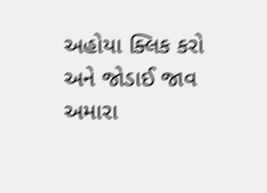અહોયા ક્લિક કરો અને જોડાઈ જાવ અમારા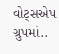વોટ્સએપ ગ્રુપમાં..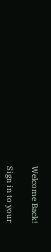Welcome Back!

Sign in to your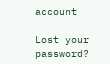account

Lost your password?